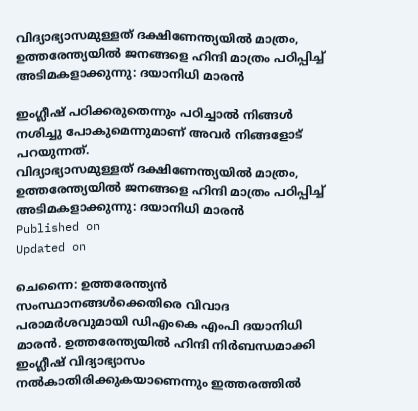വിദ്യാഭ്യാസമുള്ളത് ദക്ഷിണേന്ത്യയില്‍ മാത്രം, ഉത്തരേന്ത്യയില്‍ ജനങ്ങളെ ഹിന്ദി മാത്രം പഠിപ്പിച്ച് അടിമകളാക്കുന്നു: ദയാനിധി മാരന്‍

ഇംഗ്ലീഷ് പഠിക്കരുതെന്നും പഠിച്ചാല്‍ നിങ്ങള്‍ നശിച്ചു പോകുമെന്നുമാണ് അവർ നിങ്ങളോട് പറയുന്നത്.
വിദ്യാഭ്യാസമുള്ളത് ദക്ഷിണേന്ത്യയില്‍ മാത്രം, ഉത്തരേന്ത്യയില്‍ ജനങ്ങളെ ഹിന്ദി മാത്രം പഠിപ്പിച്ച് അടിമകളാക്കുന്നു: ദയാനിധി മാരന്‍
Published on
Updated on

ചെന്നൈ: ഉത്തരേന്ത്യന്‍ സംസ്ഥാനങ്ങള്‍ക്കെതിരെ വിവാദ പരാമർശവുമായി ഡിഎംകെ എംപി ദയാനിധി മാരന്‍. ഉത്തരേന്ത്യയില്‍ ഹിന്ദി നിര്‍ബന്ധമാക്കി ഇംഗ്ലീഷ് വിദ്യാഭ്യാസം നല്‍കാതിരിക്കുകയാണെന്നും ഇത്തരത്തില്‍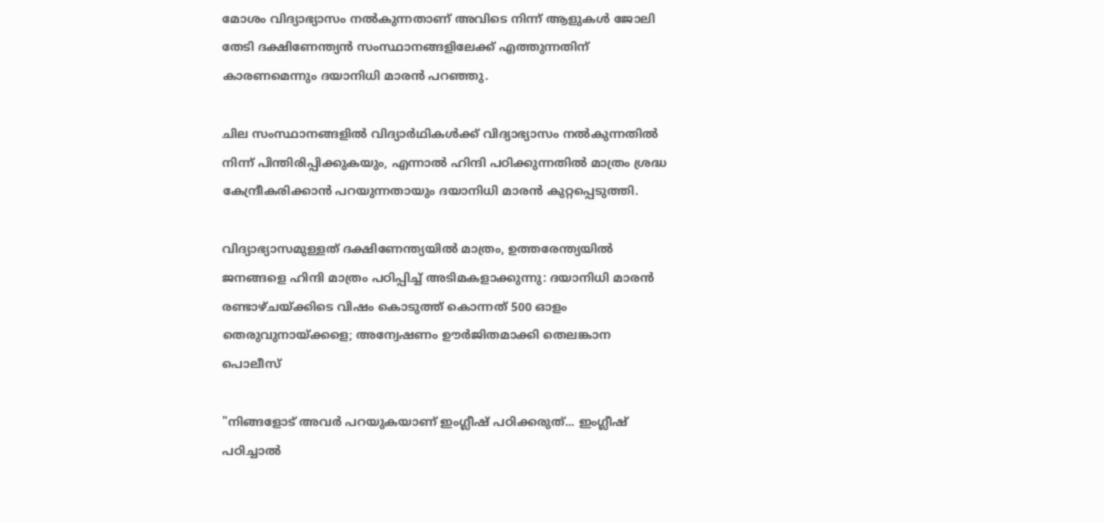മോശം വിദ്യാഭ്യാസം നല്‍കുന്നതാണ് അവിടെ നിന്ന് ആളുകള്‍ ജോലി തേടി ദക്ഷിണേന്ത്യന്‍ സംസ്ഥാനങ്ങളിലേക്ക് എത്തുന്നതിന് കാരണമെന്നും ദയാനിധി മാരന്‍ പറഞ്ഞു.

ചില സംസ്ഥാനങ്ങളില്‍ വിദ്യാര്‍ഥികള്‍ക്ക് വിദ്യാഭ്യാസം നല്‍കുന്നതില്‍ നിന്ന് പിന്തിരിപ്പിക്കുകയും, എന്നാല്‍ ഹിന്ദി പഠിക്കുന്നതില്‍ മാത്രം ശ്രദ്ധ കേന്ദ്രീകരിക്കാന്‍ പറയുന്നതായും ദയാനിധി മാരന്‍ കുറ്റപ്പെടുത്തി.

വിദ്യാഭ്യാസമുള്ളത് ദക്ഷിണേന്ത്യയില്‍ മാത്രം, ഉത്തരേന്ത്യയില്‍ ജനങ്ങളെ ഹിന്ദി മാത്രം പഠിപ്പിച്ച് അടിമകളാക്കുന്നു: ദയാനിധി മാരന്‍
രണ്ടാഴ്ചയ്ക്കിടെ വിഷം കൊടുത്ത് കൊന്നത് 500 ഓളം തെരുവുനായ്ക്കളെ; അന്വേഷണം ഊര്‍ജിതമാക്കി തെലങ്കാന പൊലീസ്

"നിങ്ങളോട് അവര്‍ പറയുകയാണ് ഇംഗ്ലീഷ് പഠിക്കരുത്... ഇംഗ്ലീഷ് പഠിച്ചാല്‍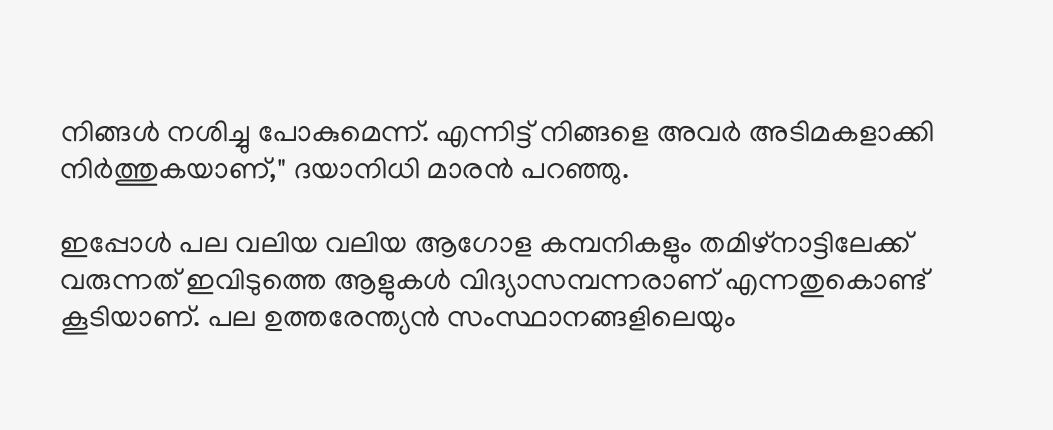നിങ്ങള്‍ നശിച്ചു പോകുമെന്ന്. എന്നിട്ട് നിങ്ങളെ അവര്‍ അടിമകളാക്കി നിര്‍ത്തുകയാണ്," ദയാനിധി മാരന്‍ പറഞ്ഞു.

ഇപ്പോള്‍ പല വലിയ വലിയ ആഗോള കമ്പനികളും തമിഴ്‌നാട്ടിലേക്ക് വരുന്നത് ഇവിടുത്തെ ആളുകള്‍ വിദ്യാസമ്പന്നരാണ് എന്നതുകൊണ്ട് കൂടിയാണ്. പല ഉത്തരേന്ത്യന്‍ സംസ്ഥാനങ്ങളിലെയും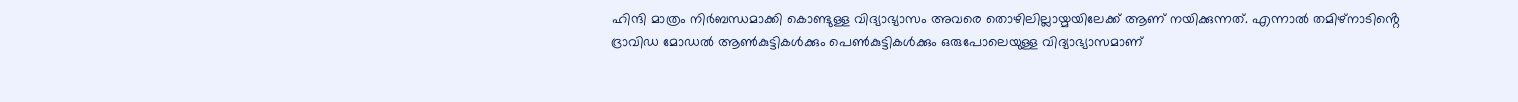ഹിന്ദി മാത്രം നിര്‍ബന്ധമാക്കി കൊണ്ടുള്ള വിദ്യാഭ്യാസം അവരെ തൊഴിലില്ലായ്മയിലേക്ക് ആണ് നയിക്കുന്നത്. എന്നാല്‍ തമിഴ്‌നാടിൻ്റെ ദ്രാവിഡ മോഡല്‍ ആണ്‍കുട്ടികള്‍ക്കും പെണ്‍കുട്ടികള്‍ക്കും ഒരുപോലെയുള്ള വിദ്യാഭ്യാസമാണ്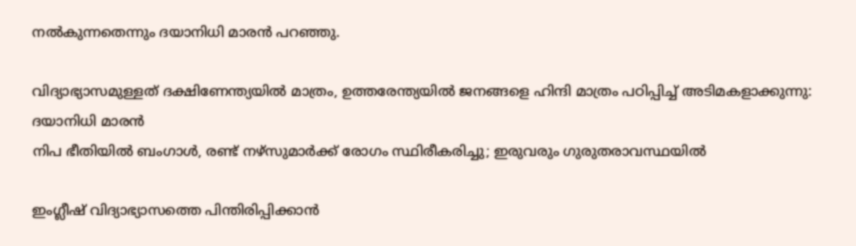നല്‍കുന്നതെന്നും ദയാനിധി മാരന്‍ പറഞ്ഞു.

വിദ്യാഭ്യാസമുള്ളത് ദക്ഷിണേന്ത്യയില്‍ മാത്രം, ഉത്തരേന്ത്യയില്‍ ജനങ്ങളെ ഹിന്ദി മാത്രം പഠിപ്പിച്ച് അടിമകളാക്കുന്നു: ദയാനിധി മാരന്‍
നിപ ഭീതിയില്‍ ബംഗാള്‍, രണ്ട് നഴ്‌സുമാര്‍ക്ക് രോഗം സ്ഥിരീകരിച്ചു; ഇരുവരും ഗുരുതരാവസ്ഥയില്‍

ഇംഗ്ലീഷ് വിദ്യാഭ്യാസത്തെ പിന്തിരിപ്പിക്കാന്‍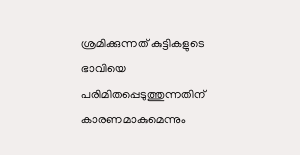ശ്രമിക്കുന്നത് കുട്ടികളുടെ ഭാവിയെ പരിമിതപ്പെടുത്തുന്നതിന് കാരണമാകുമെന്നും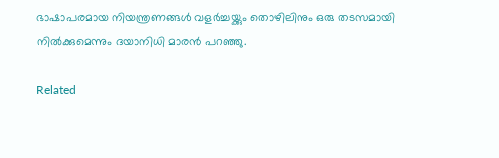ഭാഷാപരമായ നിയന്ത്രണങ്ങള്‍ വളര്‍ച്ചയ്ക്കും തൊഴിലിനും ഒരു തടസമായി നില്‍ക്കുമെന്നും ദയാനിധി മാരന്‍ പറഞ്ഞു.

Related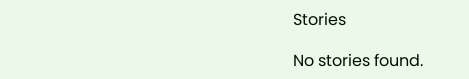Stories

No stories found.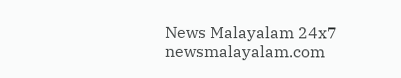News Malayalam 24x7
newsmalayalam.com